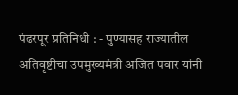पंढरपूर प्रतिनिधी : - पुण्यासह राज्यातील अतिवृष्टीचा उपमुख्यमंत्री अजित पवार यांनी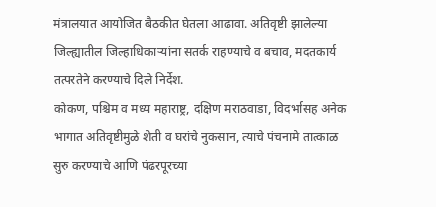मंत्रालयात आयोजित बैठकीत घेतला आढावा. अतिवृष्टी झालेल्या जिल्ह्यातील जिल्हाधिकाऱ्यांना सतर्क राहण्याचे व बचाव, मदतकार्य तत्परतेने करण्याचे दिले निर्देश.
कोकण, पश्चिम व मध्य महाराष्ट्र, दक्षिण मराठवाडा, विदर्भासह अनेक भागात अतिवृष्टीमुळे शेती व घरांचे नुकसान, त्याचे पंचनामे तात्काळ सुरु करण्याचे आणि पंढरपूरच्या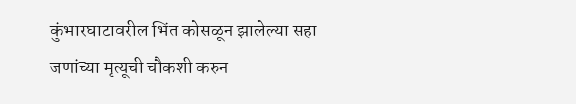कुंभारघाटावरील भिंत कोसळून झालेल्या सहा जणांच्या मृत्यूची चौकशी करुन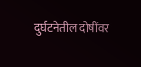दुर्घटनेतील दोषींवर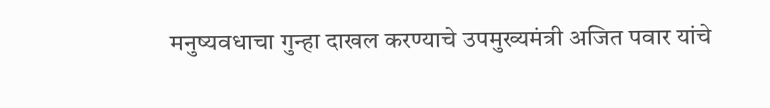मनुष्यवधाचा गुन्हा दाखल करण्याचे उपमुख्यमंत्री अजित पवार यांचे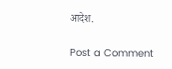आदेश.

Post a Comment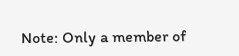Note: Only a member of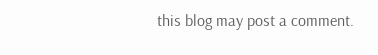this blog may post a comment.